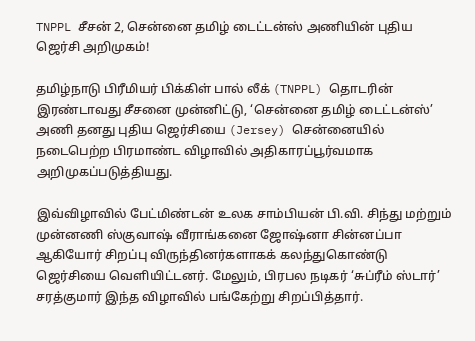TNPPL சீசன் 2, சென்னை தமிழ் டைட்டன்ஸ் அணியின் புதிய ஜெர்சி அறிமுகம்!

தமிழ்நாடு பிரீமியர் பிக்கிள் பால் லீக் (TNPPL) தொடரின் இரண்டாவது சீசனை முன்னிட்டு, ‘சென்னை தமிழ் டைட்டன்ஸ்’ அணி தனது புதிய ஜெர்சியை (Jersey) சென்னையில் நடைபெற்ற பிரமாண்ட விழாவில் அதிகாரப்பூர்வமாக அறிமுகப்படுத்தியது.

இவ்விழாவில் பேட்மிண்டன் உலக சாம்பியன் பி.வி. சிந்து மற்றும் முன்னணி ஸ்குவாஷ் வீராங்கனை ஜோஷ்னா சின்னப்பா ஆகியோர் சிறப்பு விருந்தினர்களாகக் கலந்துகொண்டு ஜெர்சியை வெளியிட்டனர். மேலும், பிரபல நடிகர் ‘சுப்ரீம் ஸ்டார்’ சரத்குமார் இந்த விழாவில் பங்கேற்று சிறப்பித்தார்.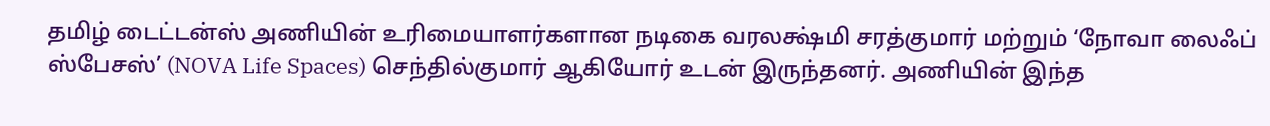தமிழ் டைட்டன்ஸ் அணியின் உரிமையாளர்களான நடிகை வரலக்ஷ்மி சரத்குமார் மற்றும் ‘நோவா லைஃப் ஸ்பேசஸ்’ (NOVA Life Spaces) செந்தில்குமார் ஆகியோர் உடன் இருந்தனர். அணியின் இந்த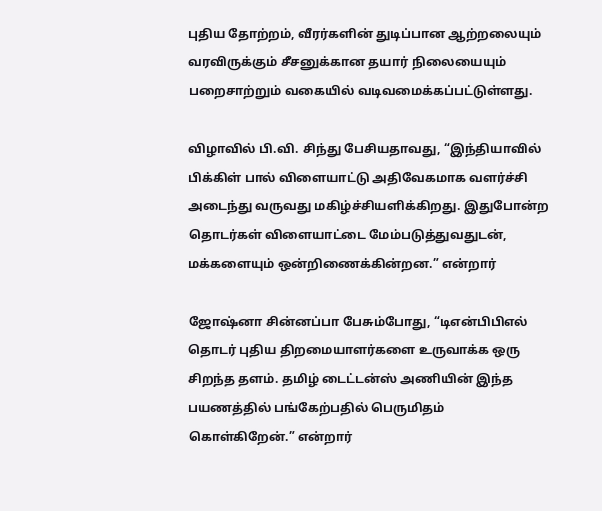புதிய தோற்றம், வீரர்களின் துடிப்பான ஆற்றலையும் வரவிருக்கும் சீசனுக்கான தயார் நிலையையும் பறைசாற்றும் வகையில் வடிவமைக்கப்பட்டுள்ளது.

விழாவில் பி.வி. சிந்து பேசியதாவது, “இந்தியாவில் பிக்கிள் பால் விளையாட்டு அதிவேகமாக வளர்ச்சி அடைந்து வருவது மகிழ்ச்சியளிக்கிறது. இதுபோன்ற தொடர்கள் விளையாட்டை மேம்படுத்துவதுடன், மக்களையும் ஒன்றிணைக்கின்றன.” என்றார்

ஜோஷ்னா சின்னப்பா பேசும்போது, “டிஎன்பிபிஎல் தொடர் புதிய திறமையாளர்களை உருவாக்க ஒரு சிறந்த தளம். தமிழ் டைட்டன்ஸ் அணியின் இந்த பயணத்தில் பங்கேற்பதில் பெருமிதம் கொள்கிறேன்.” என்றார்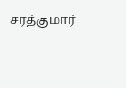சரத்குமார்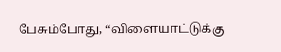பேசும்போது, “விளையாட்டுக்கு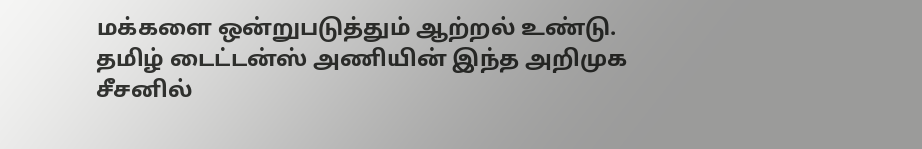மக்களை ஒன்றுபடுத்தும் ஆற்றல் உண்டு. தமிழ் டைட்டன்ஸ் அணியின் இந்த அறிமுக சீசனில்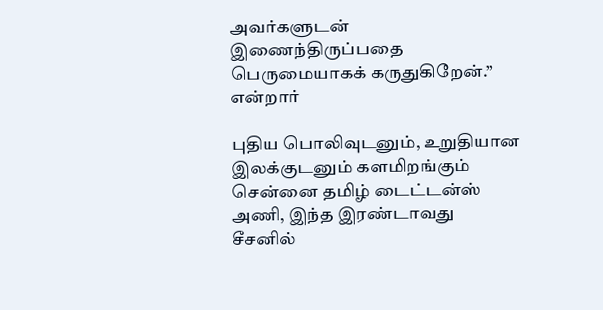அவர்களுடன் இணைந்திருப்பதை பெருமையாகக் கருதுகிறேன்.” என்றார்

புதிய பொலிவுடனும், உறுதியான இலக்குடனும் களமிறங்கும் சென்னை தமிழ் டைட்டன்ஸ் அணி, இந்த இரண்டாவது சீசனில்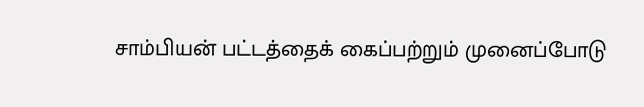சாம்பியன் பட்டத்தைக் கைப்பற்றும் முனைப்போடு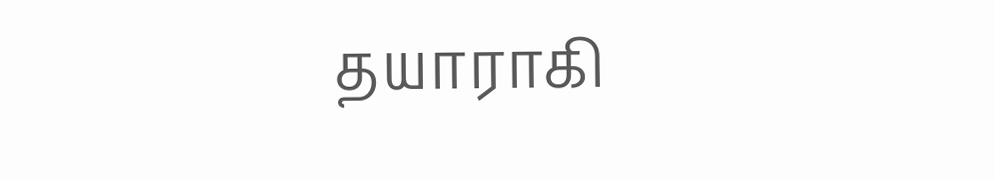தயாராகி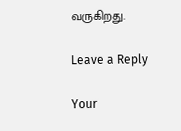வருகிறது.

Leave a Reply

Your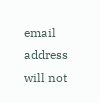email address will not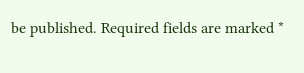be published. Required fields are marked *